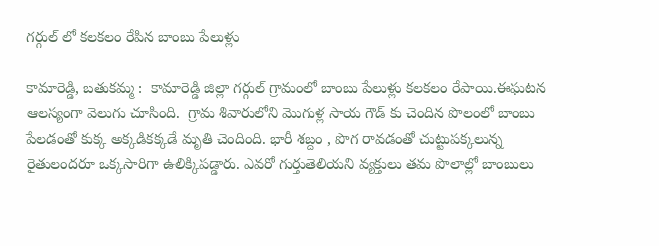గర్గుల్ లో కలకలం రేపిన బాంబు పేలుళ్లు

కామారెడ్డి, బతుకమ్మ :  కామారెడ్డి జిల్లా గర్గుల్ గ్రామంలో బాంబు పేలుళ్లు కలకలం రేపాయి.ఈఘటన ఆలస్యంగా వెలుగు చూసింది.  గ్రామ శివారులోని మొగుళ్ల సాయ గౌడ్ కు చెందిన పొలంలో బాంబు పేలడంతో కుక్క అక్కడికక్కడే మృతి చెందింది. భారీ శబ్దం , పొగ రావడంతో చుట్టుపక్కలున్న రైతులందరూ ఒక్కసారిగా ఉలిక్కిపడ్డారు. ఎవరో గుర్తుతెలియని వ్యక్తులు తమ పొలాల్లో బాంబులు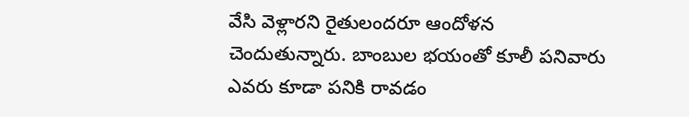వేసి వెళ్లారని రైతులందరూ ఆందోళన చెందుతున్నారు. బాంబుల భయంతో కూలీ పనివారు ఎవరు కూడా పనికి రావడం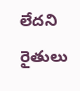లేదని రైతులు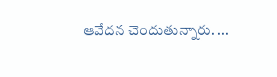ఆవేదన చెందుతున్నారు. ...